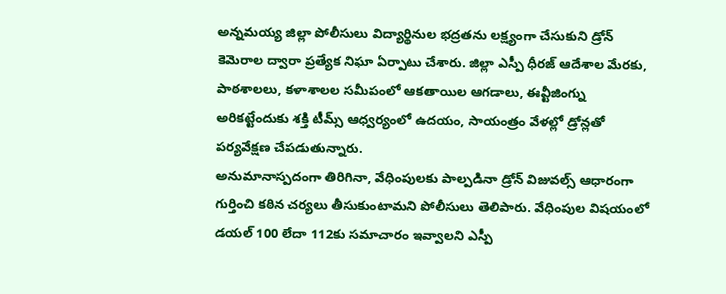అన్నమయ్య జిల్లా పోలీసులు విద్యార్థినుల భద్రతను లక్ష్యంగా చేసుకుని డ్రోన్ కెమెరాల ద్వారా ప్రత్యేక నిఘా ఏర్పాటు చేశారు. జిల్లా ఎస్పీ ధీరజ్ ఆదేశాల మేరకు, పాఠశాలలు, కళాశాలల సమీపంలో ఆకతాయిల ఆగడాలు, ఈవ్టీజింగ్ను అరికట్టేందుకు శక్తి టీమ్స్ ఆధ్వర్యంలో ఉదయం, సాయంత్రం వేళల్లో డ్రోన్లతో పర్యవేక్షణ చేపడుతున్నారు.
అనుమానాస్పదంగా తిరిగినా, వేధింపులకు పాల్పడినా డ్రోన్ విజువల్స్ ఆధారంగా గుర్తించి కఠిన చర్యలు తీసుకుంటామని పోలీసులు తెలిపారు. వేధింపుల విషయంలో డయల్ 100 లేదా 112కు సమాచారం ఇవ్వాలని ఎస్పీ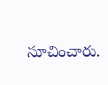సూచించారు.